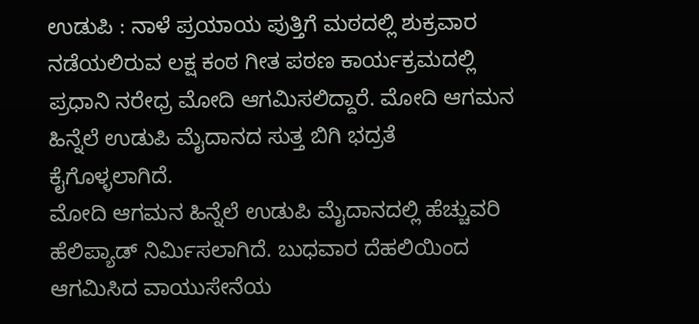ಉಡುಪಿ : ನಾಳೆ ಪ್ರಯಾಯ ಪುತ್ತಿಗೆ ಮಠದಲ್ಲಿ ಶುಕ್ರವಾರ ನಡೆಯಲಿರುವ ಲಕ್ಷ ಕಂಠ ಗೀತ ಪಠಣ ಕಾರ್ಯಕ್ರಮದಲ್ಲಿ ಪ್ರಧಾನಿ ನರೇಧ್ರ ಮೋದಿ ಆಗಮಿಸಲಿದ್ದಾರೆ. ಮೋದಿ ಆಗಮನ ಹಿನ್ನೆಲೆ ಉಡುಪಿ ಮೈದಾನದ ಸುತ್ತ ಬಿಗಿ ಭದ್ರತೆ ಕೈಗೊಳ್ಳಲಾಗಿದೆ.
ಮೋದಿ ಆಗಮನ ಹಿನ್ನೆಲೆ ಉಡುಪಿ ಮೈದಾನದಲ್ಲಿ ಹೆಚ್ಚುವರಿ ಹೆಲಿಪ್ಯಾಡ್ ನಿರ್ಮಿಸಲಾಗಿದೆ. ಬುಧವಾರ ದೆಹಲಿಯಿಂದ ಆಗಮಿಸಿದ ವಾಯುಸೇನೆಯ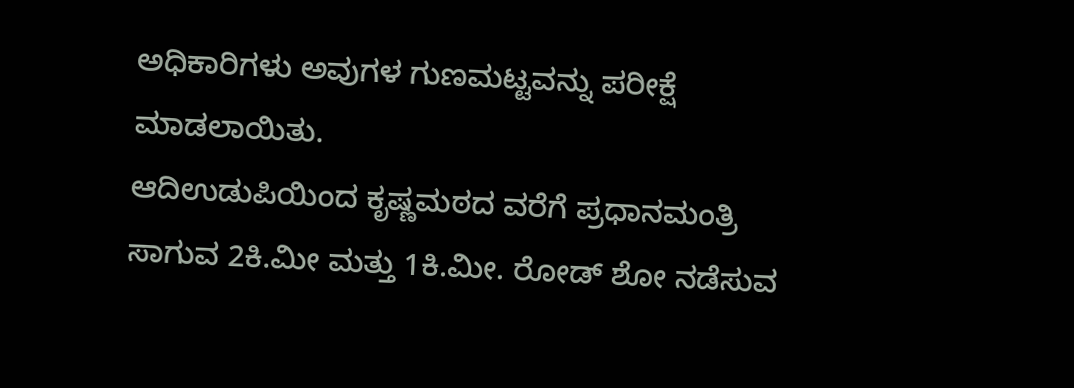ಅಧಿಕಾರಿಗಳು ಅವುಗಳ ಗುಣಮಟ್ಟವನ್ನು ಪರೀಕ್ಷೆ ಮಾಡಲಾಯಿತು.
ಆದಿಉಡುಪಿಯಿಂದ ಕೃಷ್ಣಮಠದ ವರೆಗೆ ಪ್ರಧಾನಮಂತ್ರಿ ಸಾಗುವ 2ಕಿ.ಮೀ ಮತ್ತು 1ಕಿ.ಮೀ. ರೋಡ್ ಶೋ ನಡೆಸುವ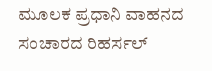ಮೂಲಕ ಪ್ರಧಾನಿ ವಾಹನದ ಸಂಚಾರದ ರಿಹರ್ಸಲ್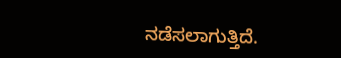ನಡೆಸಲಾಗುತ್ತಿದೆ.